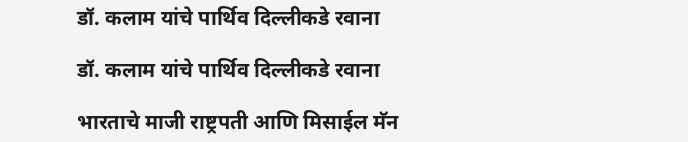डॉ. कलाम यांचे पार्थिव दिल्लीकडे रवाना

डॉ. कलाम यांचे पार्थिव दिल्लीकडे रवाना

भारताचे माजी राष्ट्रपती आणि मिसाईल मॅन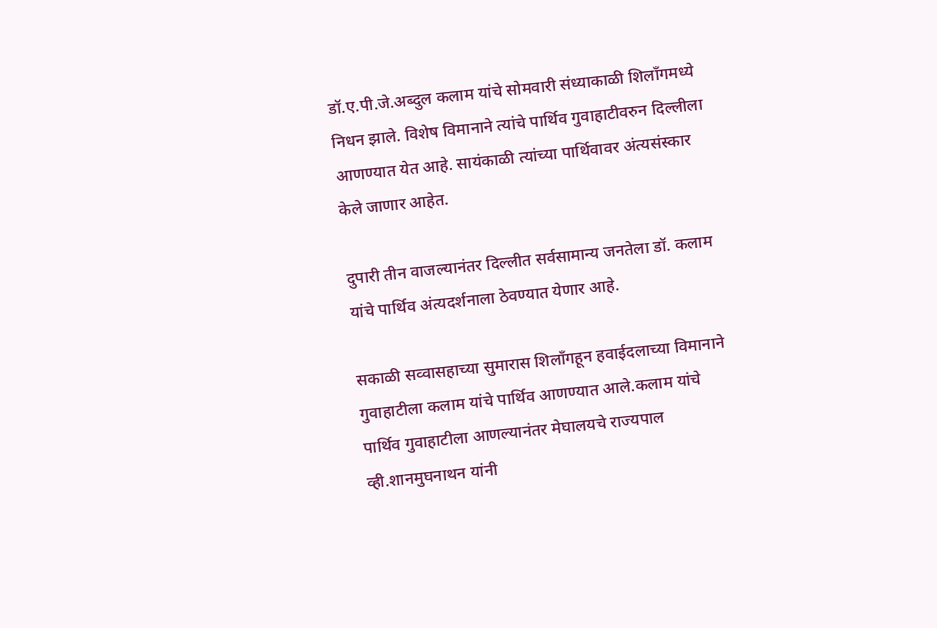डॉ.ए.पी.जे.अब्दुल कलाम यांचे सोमवारी संध्याकाळी शिलाँगमध्ये निधन झाले. विशेष विमानाने त्यांचे पार्थिव गुवाहाटीवरुन दिल्लीला आणण्यात येत आहे. सायंकाळी त्यांच्या पार्थिवावर अंत्यसंस्कार केले जाणार आहेत.

दुपारी तीन वाजल्यानंतर दिल्लीत सर्वसामान्य जनतेला डॉ. कलाम यांचे पार्थिव अंत्यदर्शनाला ठेवण्यात येणार आहे.

सकाळी सव्वासहाच्या सुमारास शिलाँगहून हवाईदलाच्या विमानाने गुवाहाटीला कलाम यांचे पार्थिव आणण्यात आले.कलाम यांचे पार्थिव गुवाहाटीला आणल्यानंतर मेघालयचे राज्यपाल व्ही.शानमुघनाथन यांनी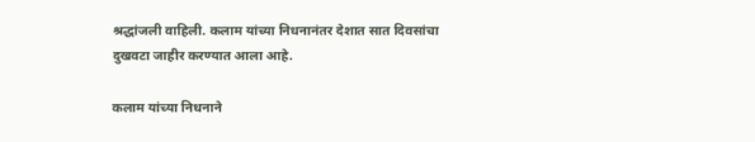श्रद्धांजली वाहिली. कलाम यांच्या निधनानंतर देशात सात दिवसांचा दुखवटा जाहीर करण्यात आला आहे.

कलाम यांच्या निधनाने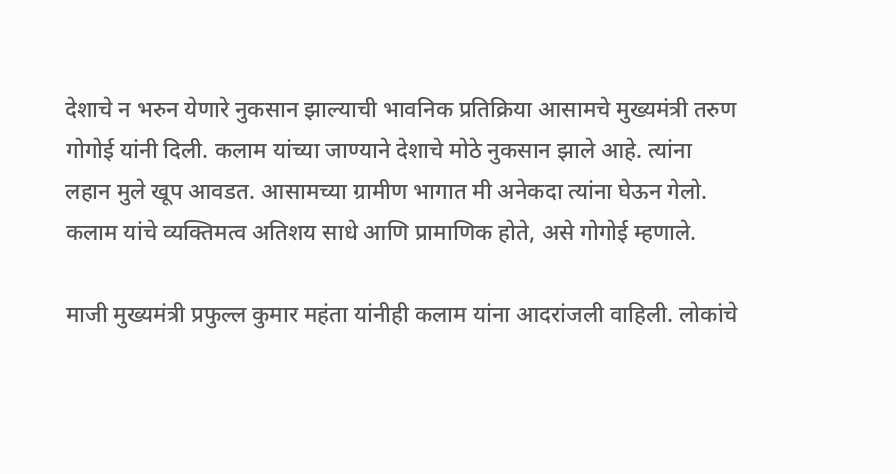देशाचे न भरुन येणारे नुकसान झाल्याची भावनिक प्रतिक्रिया आसामचे मुख्यमंत्री तरुण गोगोई यांनी दिली. कलाम यांच्या जाण्याने देशाचे मोठे नुकसान झाले आहे. त्यांना लहान मुले खूप आवडत. आसामच्या ग्रामीण भागात मी अनेकदा त्यांना घेऊन गेलो. कलाम यांचे व्यक्तिमत्व अतिशय साधे आणि प्रामाणिक होते, असे गोगोई म्हणाले.

माजी मुख्यमंत्री प्रफुल्ल कुमार महंता यांनीही कलाम यांना आदरांजली वाहिली. लोकांचे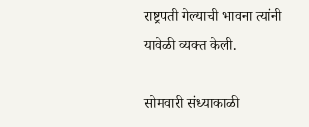राष्ट्रपती गेल्याची भावना त्यांनी यावेळी व्यक्त केली.

सोमवारी संध्याकाळी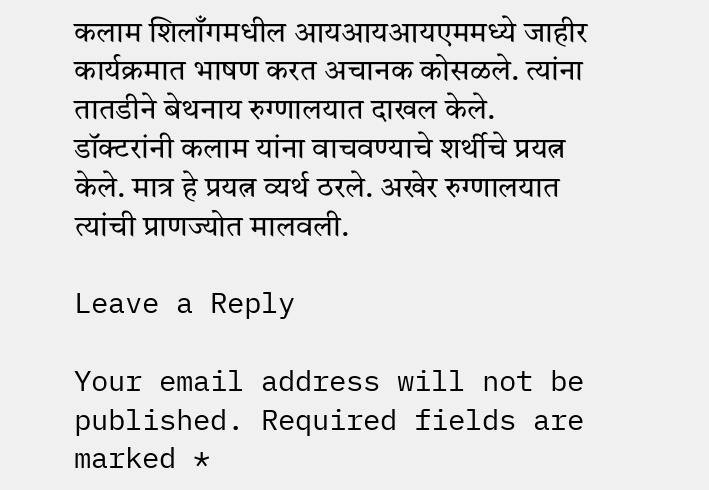कलाम शिलाँगमधील आयआयआयएममध्ये जाहीर कार्यक्रमात भाषण करत अचानक कोसळले. त्यांना तातडीने बेथनाय रुग्णालयात दाखल केले. डॉक्टरांनी कलाम यांना वाचवण्याचे शर्थीचे प्रयत्न केले. मात्र हे प्रयत्न व्यर्थ ठरले. अखेर रुग्णालयात त्यांची प्राणज्योत मालवली.

Leave a Reply

Your email address will not be published. Required fields are marked *